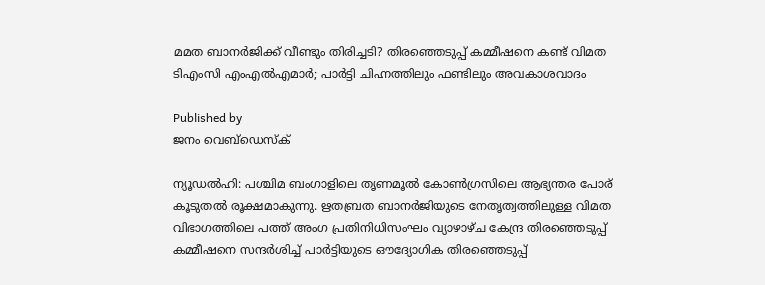മമത ബാനർജിക്ക് വീണ്ടും തിരിച്ചടി? തിരഞ്ഞെടുപ്പ് കമ്മീഷനെ കണ്ട് വിമത ടിഎംസി എംഎൽഎമാർ; പാർട്ടി ചിഹ്നത്തിലും ഫണ്ടിലും അവകാശവാദം

Published by
ജനം വെബ്‌ഡെസ്ക്

ന്യൂഡൽഹി: പശ്ചിമ ബംഗാളിലെ തൃണമൂൽ കോൺഗ്രസിലെ ആഭ്യന്തര പോര് കൂടുതൽ രൂക്ഷമാകുന്നു. ഋതബ്രത ബാനർജിയുടെ നേതൃത്വത്തിലുള്ള വിമത വിഭാഗത്തിലെ പത്ത് അംഗ പ്രതിനിധിസംഘം വ്യാഴാഴ്ച കേന്ദ്ര തിരഞ്ഞെടുപ്പ് കമ്മീഷനെ സന്ദർശിച്ച് പാർട്ടിയുടെ ഔദ്യോഗിക തിരഞ്ഞെടുപ്പ്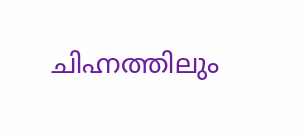ചിഹ്നത്തിലും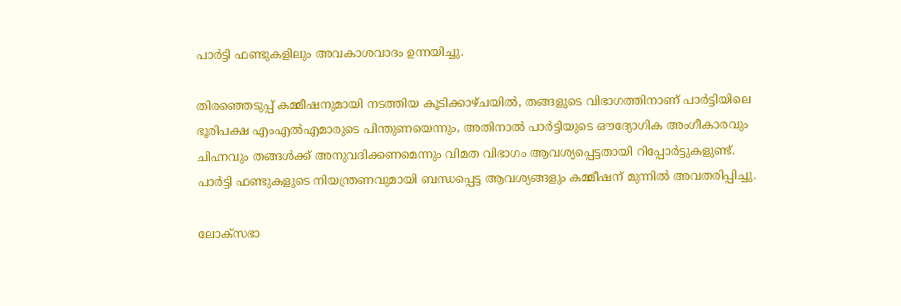പാർട്ടി ഫണ്ടുകളിലും അവകാശവാദം ഉന്നയിച്ചു.

തിരഞ്ഞെടുപ്പ് കമ്മീഷനുമായി നടത്തിയ കൂടിക്കാഴ്ചയിൽ, തങ്ങളുടെ വിഭാഗത്തിനാണ് പാർട്ടിയിലെ ഭൂരിപക്ഷ എംഎൽഎമാരുടെ പിന്തുണയെന്നും, അതിനാൽ പാർട്ടിയുടെ ഔദ്യോഗിക അംഗീകാരവും  ചിഹ്നവും തങ്ങൾക്ക് അനുവദിക്കണമെന്നും വിമത വിഭാഗം ആവശ്യപ്പെട്ടതായി റിപ്പോർട്ടുകളുണ്ട്. പാർട്ടി ഫണ്ടുകളുടെ നിയന്ത്രണവുമായി ബന്ധപ്പെട്ട ആവശ്യങ്ങളും കമ്മീഷന് മുന്നിൽ അവതരിപ്പിച്ചു.

ലോക്സഭാ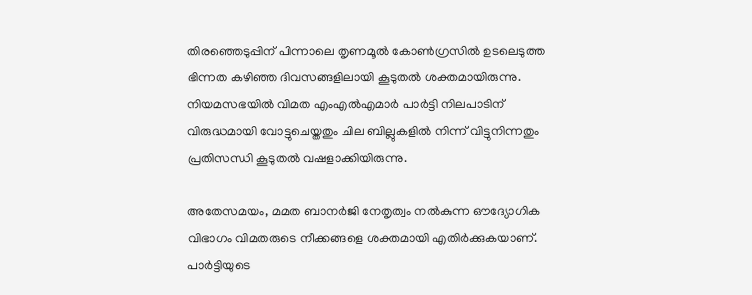തിരഞ്ഞെടുപ്പിന് പിന്നാലെ തൃണമൂൽ കോൺഗ്രസിൽ ഉടലെടുത്ത ഭിന്നത കഴിഞ്ഞ ദിവസങ്ങളിലായി കൂടുതൽ ശക്തമായിരുന്നു. നിയമസഭയിൽ വിമത എംഎൽഎമാർ പാർട്ടി നിലപാടിന് വിരുദ്ധമായി വോട്ടുചെയ്തതും ചില ബില്ലുകളിൽ നിന്ന് വിട്ടുനിന്നതും പ്രതിസന്ധി കൂടുതൽ വഷളാക്കിയിരുന്നു.

അതേസമയം, മമത ബാനർജി നേതൃത്വം നൽകുന്ന ഔദ്യോഗിക വിഭാഗം വിമതരുടെ നീക്കങ്ങളെ ശക്തമായി എതിർക്കുകയാണ്. പാർട്ടിയുടെ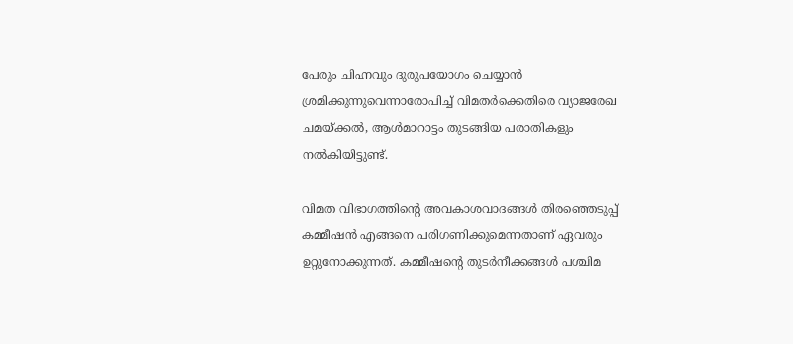പേരും ചിഹ്നവും ദുരുപയോഗം ചെയ്യാൻ ശ്രമിക്കുന്നുവെന്നാരോപിച്ച് വിമതർക്കെതിരെ വ്യാജരേഖ ചമയ്‌ക്കൽ, ആൾമാറാട്ടം തുടങ്ങിയ പരാതികളും നൽകിയിട്ടുണ്ട്.

വിമത വിഭാഗത്തിന്റെ അവകാശവാദങ്ങൾ തിരഞ്ഞെടുപ്പ് കമ്മീഷൻ എങ്ങനെ പരിഗണിക്കുമെന്നതാണ് ഏവരും ഉറ്റുനോക്കുന്നത്. കമ്മീഷന്റെ തുടർനീക്കങ്ങൾ പശ്ചിമ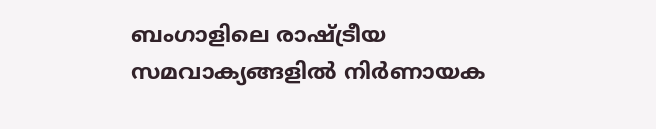ബംഗാളിലെ രാഷ്‌ട്രീയ സമവാക്യങ്ങളിൽ നിർണായക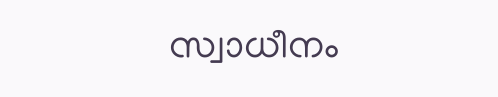സ്വാധീനം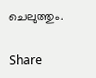ചെലുത്തും.

Share